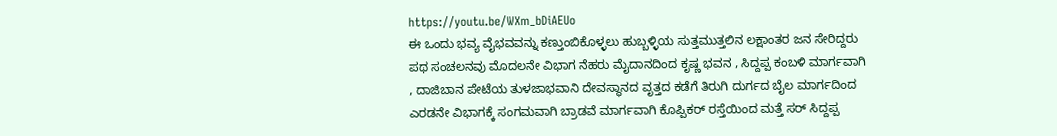https://youtu.be/WXm_bDiAEUo
ಈ ಒಂದು ಭವ್ಯ ವೈಭವವನ್ನು ಕಣ್ತುಂಬಿಕೊಳ್ಳಲು ಹುಬ್ಬಳ್ಳಿಯ ಸುತ್ತಮುತ್ತಲಿನ ಲಕ್ಷಾಂತರ ಜನ ಸೇರಿದ್ದರು ಪಥ ಸಂಚಲನವು ಮೊದಲನೇ ವಿಭಾಗ ನೆಹರು ಮೈದಾನದಿಂದ ಕೃಷ್ಣ ಭವನ , ಸಿದ್ದಪ್ಪ ಕಂಬಳಿ ಮಾರ್ಗವಾಗಿ , ದಾಜಿಬಾನ ಪೇಟೆಯ ತುಳಜಾಭವಾನಿ ದೇವಸ್ಥಾನದ ವೃತ್ತದ ಕಡೆಗೆ ತಿರುಗಿ ದುರ್ಗದ ಬೈಲ ಮಾರ್ಗದಿಂದ ಎರಡನೇ ವಿಭಾಗಕ್ಕೆ ಸಂಗಮವಾಗಿ ಬ್ರಾಡವೆ ಮಾರ್ಗವಾಗಿ ಕೊಪ್ಪಿಕರ್ ರಸ್ತೆಯಿಂದ ಮತ್ತೆ ಸರ್ ಸಿದ್ದಪ್ಪ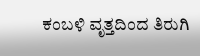ಕಂಬಳಿ ವೃತ್ತದಿಂದ ತಿರುಗಿ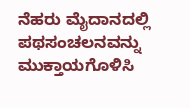ನೆಹರು ಮೈದಾನದಲ್ಲಿ ಪಥಸಂಚಲನವನ್ನು ಮುಕ್ತಾಯಗೊಳಿಸಿ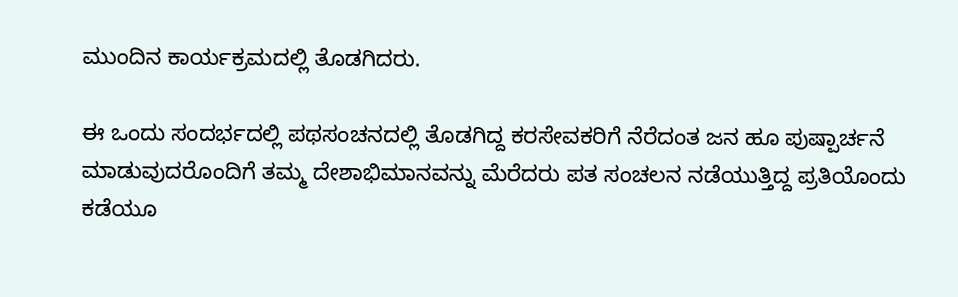ಮುಂದಿನ ಕಾರ್ಯಕ್ರಮದಲ್ಲಿ ತೊಡಗಿದರು.

ಈ ಒಂದು ಸಂದರ್ಭದಲ್ಲಿ ಪಥಸಂಚನದಲ್ಲಿ ತೊಡಗಿದ್ದ ಕರಸೇವಕರಿಗೆ ನೆರೆದಂತ ಜನ ಹೂ ಪುಷ್ಪಾರ್ಚನೆ ಮಾಡುವುದರೊಂದಿಗೆ ತಮ್ಮ ದೇಶಾಭಿಮಾನವನ್ನು ಮೆರೆದರು ಪತ ಸಂಚಲನ ನಡೆಯುತ್ತಿದ್ದ ಪ್ರತಿಯೊಂದು ಕಡೆಯೂ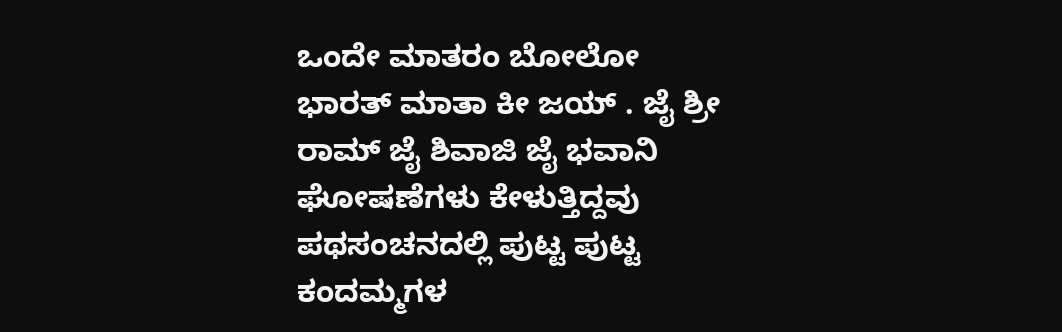ಒಂದೇ ಮಾತರಂ ಬೋಲೋ ಭಾರತ್ ಮಾತಾ ಕೀ ಜಯ್ . ಜೈ ಶ್ರೀ ರಾಮ್ ಜೈ ಶಿವಾಜಿ ಜೈ ಭವಾನಿ ಘೋಷಣೆಗಳು ಕೇಳುತ್ತಿದ್ದವು ಪಥಸಂಚನದಲ್ಲಿ ಪುಟ್ಟ ಪುಟ್ಟ ಕಂದಮ್ಮಗಳ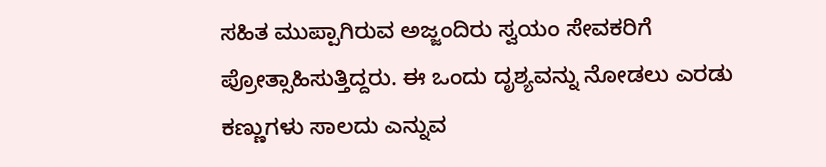ಸಹಿತ ಮುಪ್ಪಾಗಿರುವ ಅಜ್ಜಂದಿರು ಸ್ವಯಂ ಸೇವಕರಿಗೆ ಪ್ರೋತ್ಸಾಹಿಸುತ್ತಿದ್ದರು. ಈ ಒಂದು ದೃಶ್ಯವನ್ನು ನೋಡಲು ಎರಡು ಕಣ್ಣುಗಳು ಸಾಲದು ಎನ್ನುವ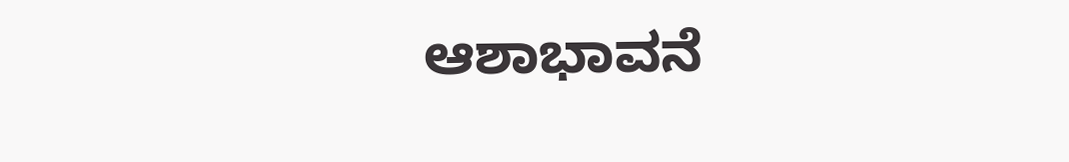ಆಶಾಭಾವನೆ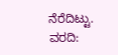ನೆರೆದಿಟ್ಟು.
ವರದಿ: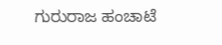ಗುರುರಾಜ ಹಂಚಾಟೆ